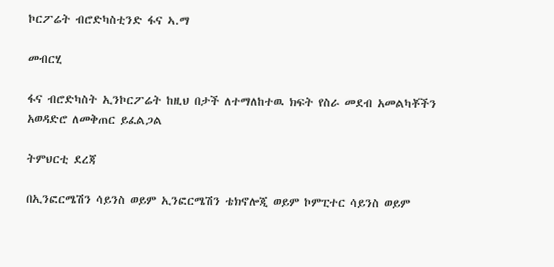ኮርፖሬት ብሮድካስቲንድ ፋና ኣ.ማ

መብርሂ

ፋና ብሮድካስት ኢንኮርፖሬት ከዚህ በታች ለተማለከተዉ ክፍት የስራ መደብ አመልካቾችን አወዳድሮ ለመቅጠር ይፈልጋል

ትምህርቲ ደረጃ

በኢንፎርሜሽን ሳይንስ ወይም ኢንፎርሜሽን ቴክኖሎጂ ወይም ኮምፒተር ሳይንስ ወይም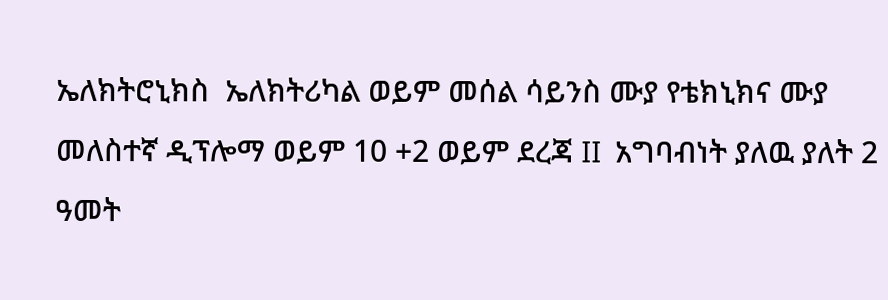ኤለክትሮኒክስ  ኤለክትሪካል ወይም መሰል ሳይንስ ሙያ የቴክኒክና ሙያ መለስተኛ ዲፕሎማ ወይም 10 +2 ወይም ደረጃ II  አግባብነት ያለዉ ያለት 2 ዓመት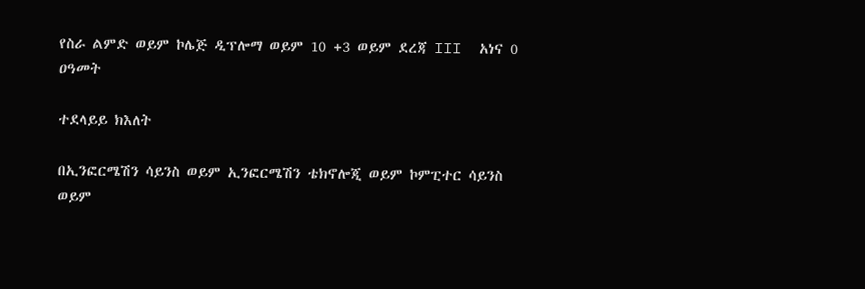የስራ ልምድ ወይም ኮሌጅ ዲፕሎማ ወይም 10 +3 ወይም ደረጃ III  አነና 0 ዐዓመት

ተደላይይ ክእለት

በኢንፎርሜሽን ሳይንስ ወይም ኢንፎርሜሽን ቴክኖሎጂ ወይም ኮምፒተር ሳይንስ ወይም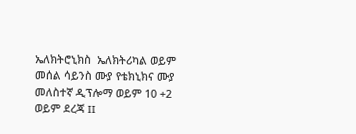ኤለክትሮኒክስ  ኤለክትሪካል ወይም መሰል ሳይንስ ሙያ የቴክኒክና ሙያ መለስተኛ ዲፕሎማ ወይም 10 +2 ወይም ደረጃ II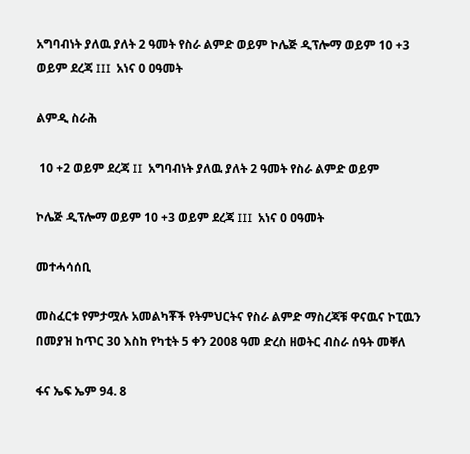አግባብነት ያለዉ ያለት 2 ዓመት የስራ ልምድ ወይም ኮሌጅ ዲፕሎማ ወይም 10 +3 ወይም ደረጃ III  አነና 0 ዐዓመት

ልምዲ ስራሕ

 10 +2 ወይም ደረጃ II  አግባብነት ያለዉ ያለት 2 ዓመት የስራ ልምድ ወይም

ኮሌጅ ዲፕሎማ ወይም 10 +3 ወይም ደረጃ III  አነና 0 ዐዓመት

መተሓሳሰቢ

መስፈርቱ የምታሟሉ አመልካቾች የትምህርትና የስራ ልምድ ማስረጃቹ ዋናዉና ኮፒዉን በመያዝ ከጥር 30 እስከ የካቲት 5 ቀን 2008 ዓመ ድረስ ዘወትር ብስራ ሰዓት መቐለ

ፋና ኤፍ ኤም 94. 8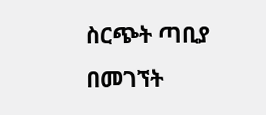ስርጭት ጣቢያ በመገኘት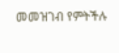መመዝገብ የምትችሉ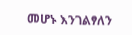መሆኑ እንገልፃለን